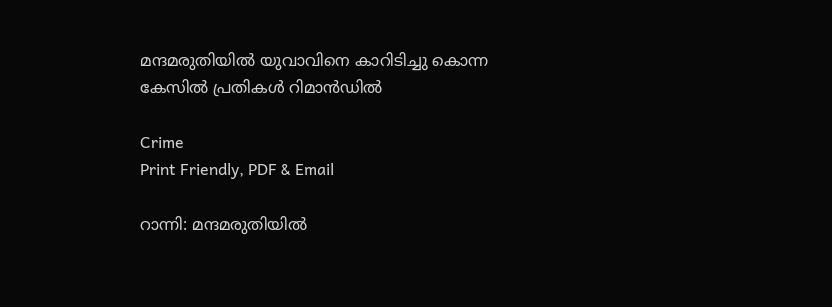മന്ദമരുതിയിൽ യുവാവിനെ കാറിടിച്ചു കൊന്ന കേസിൽ പ്രതികൾ റിമാൻഡിൽ

Crime
Print Friendly, PDF & Email

റാന്നി: മന്ദമരുതിയിൽ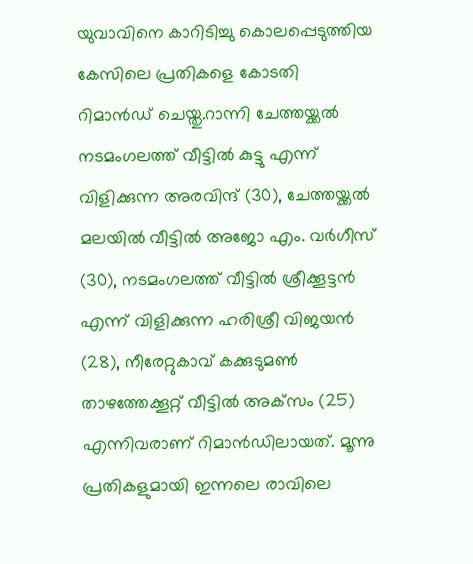യുവാവിനെ കാറിടിച്ചു കൊലപ്പെടുത്തിയ കേസിലെ പ്രതികളെ കോടതി റിമാൻഡ് ചെയ്തു.റാന്നി ചേത്തയ്ക്കൽ നടമംഗലത്ത് വീട്ടിൽ കുട്ടു എന്ന് വിളിക്കുന്ന അരവിന്ദ് (30), ചേത്തയ്ക്കൽ മലയിൽ വീട്ടിൽ അജോ എം. വർഗീസ് (30), നടമംഗലത്ത് വീട്ടിൽ ശ്രീക്കൂട്ടൻ എന്ന് വിളിക്കുന്ന ഹരിശ്രീ വിജയൻ (28), നീരേറ്റുകാവ് കക്കുടുമൺ താഴത്തേക്കൂറ്റ് വീട്ടിൽ അക്‌സം (25) എന്നിവരാണ് റിമാൻഡിലായത്. മൂന്നു പ്രതികളുമായി ഇന്നലെ രാവിലെ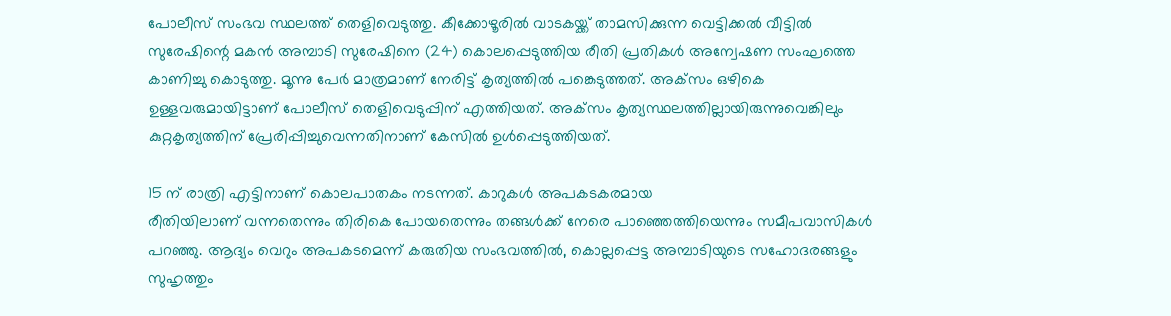പോലീസ് സംഭവ സ്ഥലത്ത് തെളിവെടുത്തു. കീക്കോഴൂരിൽ വാടകയ്ക്ക് താമസിക്കുന്ന വെട്ടിക്കൽ വീട്ടിൽ സുരേഷിന്റെ മകൻ അമ്പാടി സുരേഷിനെ (24) കൊലപ്പെടുത്തിയ രീതി പ്രതികൾ അന്വേഷണ സംഘത്തെ കാണിച്ചു കൊടുത്തു. മൂന്നു പേർ മാത്രമാണ് നേരിട്ട് കൃത്യത്തിൽ പങ്കെടുത്തത്. അക്‌സം ഒഴികെ ഉള്ളവരുമായിട്ടാണ് പോലീസ് തെളിവെടുപ്പിന് എത്തിയത്. അക്‌സം കൃത്യസ്ഥലത്തില്ലായിരുന്നുവെങ്കിലും കുറ്റകൃത്യത്തിന് പ്രേരിപ്പിച്ചുവെന്നതിനാണ് കേസിൽ ഉൾപ്പെടുത്തിയത്.

15 ന് രാത്രി എട്ടിനാണ് കൊലപാതകം നടന്നത്. കാറുകൾ അപകടകരമായ
രീതിയിലാണ് വന്നതെന്നും തിരികെ പോയതെന്നും തങ്ങൾക്ക് നേരെ പാഞ്ഞെത്തിയെന്നും സമീപവാസികൾ പറഞ്ഞു. ആദ്യം വെറും അപകടമെന്ന് കരുതിയ സംഭവത്തിൽ, കൊല്ലപ്പെട്ട അമ്പാടിയുടെ സഹോദരങ്ങളും സുഹൃത്തും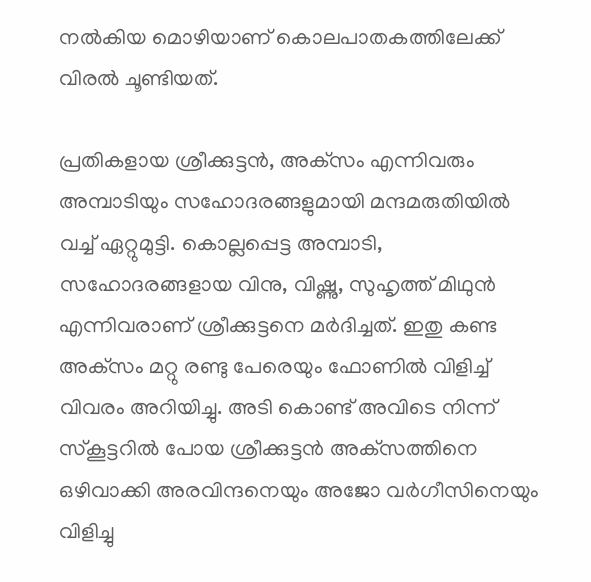നൽകിയ മൊഴിയാണ് കൊലപാതകത്തിലേക്ക് വിരൽ ചൂണ്ടിയത്.

പ്രതികളായ ശ്രീക്കുട്ടൻ, അക്‌സം എന്നിവരും അമ്പാടിയും സഹോദരങ്ങളുമായി മന്ദമരുതിയിൽ വച്ച് ഏറ്റുമുട്ടി. കൊല്ലപ്പെട്ട അമ്പാടി, സഹോദരങ്ങളായ വിനു, വിഷ്ണു, സുഹൃത്ത് മിഥുൻ എന്നിവരാണ് ശ്രീക്കുട്ടനെ മർദിച്ചത്. ഇതു കണ്ട അക്‌സം മറ്റു രണ്ടു പേരെയും ഫോണിൽ വിളിച്ച് വിവരം അറിയിച്ചു. അടി കൊണ്ട് അവിടെ നിന്ന് സ്‌കൂട്ടറിൽ പോയ ശ്രീക്കുട്ടൻ അക്‌സത്തിനെ ഒഴിവാക്കി അരവിന്ദനെയും അജോ വർഗീസിനെയും വിളിച്ചു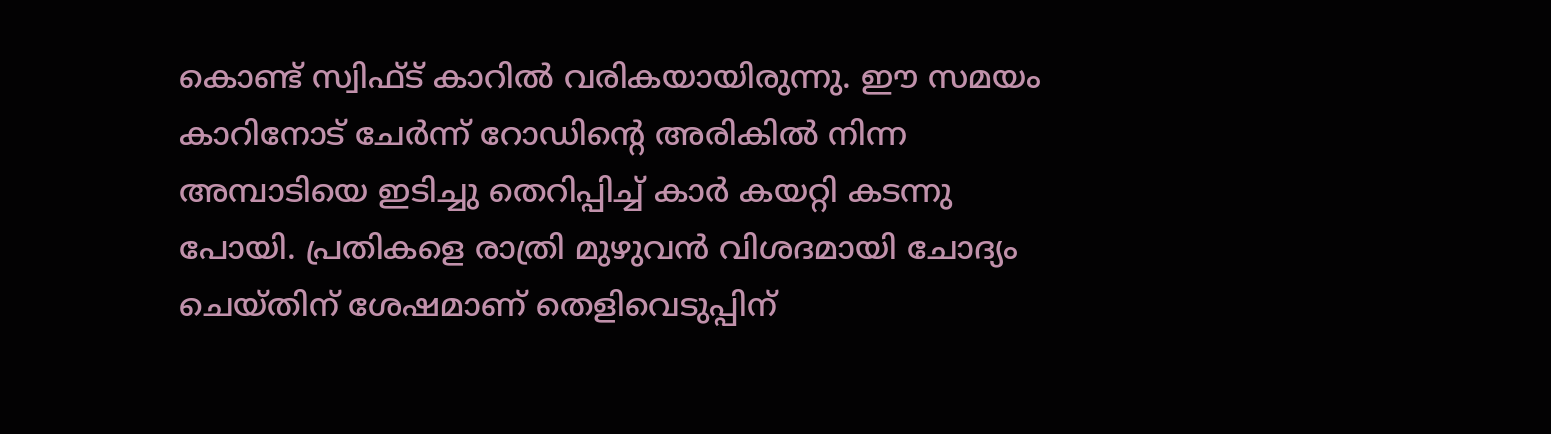കൊണ്ട് സ്വിഫ്ട് കാറിൽ വരികയായിരുന്നു. ഈ സമയം കാറിനോട് ചേർന്ന് റോഡിന്റെ അരികിൽ നിന്ന അമ്പാടിയെ ഇടിച്ചു തെറിപ്പിച്ച് കാർ കയറ്റി കടന്നു പോയി. പ്രതികളെ രാത്രി മുഴുവൻ വിശദമായി ചോദ്യം ചെയ്തിന് ശേഷമാണ് തെളിവെടുപ്പിന്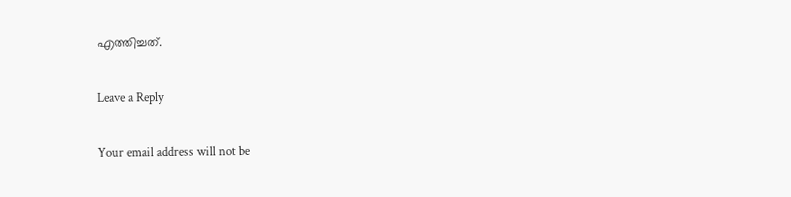എത്തിച്ചത്.

Leave a Reply

Your email address will not be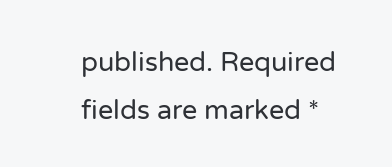published. Required fields are marked *